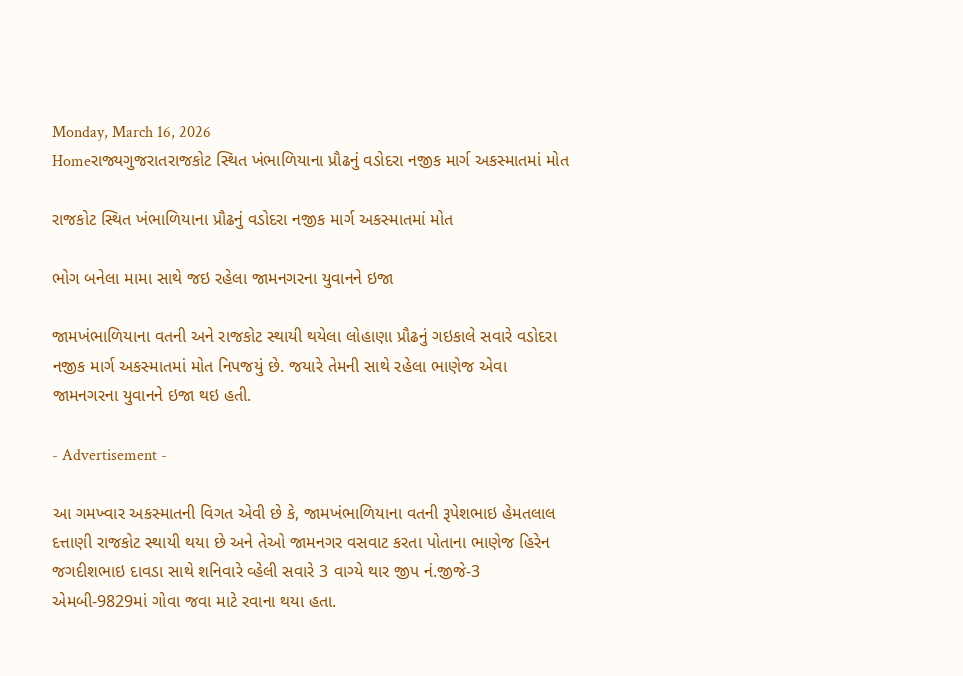Monday, March 16, 2026
Homeરાજ્યગુજરાતરાજકોટ સ્થિત ખંભાળિયાના પ્રૌઢનું વડોદરા નજીક માર્ગ અકસ્માતમાં મોત

રાજકોટ સ્થિત ખંભાળિયાના પ્રૌઢનું વડોદરા નજીક માર્ગ અકસ્માતમાં મોત

ભોગ બનેલા મામા સાથે જઇ રહેલા જામનગરના યુવાનને ઇજા

જામખંભાળિયાના વતની અને રાજકોટ સ્થાયી થયેલા લોહાણા પ્રૌઢનું ગઇકાલે સવારે વડોદરા નજીક માર્ગ અકસ્માતમાં મોત નિપજયું છે. જયારે તેમની સાથે રહેલા ભાણેજ એવા જામનગરના યુવાનને ઇજા થઇ હતી.

- Advertisement -

આ ગમખ્વાર અકસ્માતની વિગત એવી છે કે, જામખંભાળિયાના વતની રૂપેશભાઇ હેમતલાલ દત્તાણી રાજકોટ સ્થાયી થયા છે અને તેઓ જામનગર વસવાટ કરતા પોતાના ભાણેજ હિરેન જગદીશભાઇ દાવડા સાથે શનિવારે વ્હેલી સવારે 3 વાગ્યે થાર જીપ નં.જીજે-3 એમબી-9829માં ગોવા જવા માટે રવાના થયા હતા.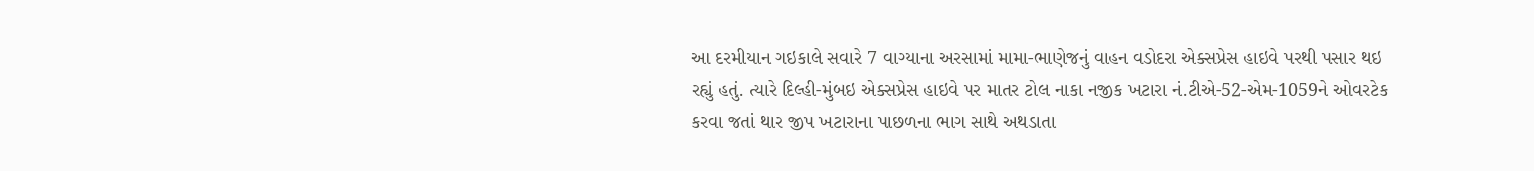આ દરમીયાન ગઇકાલે સવારે 7 વાગ્યાના અરસામાં મામા-ભાણેજનું વાહન વડોદરા એક્સપ્રેસ હાઇવે પરથી પસાર થઇ રહ્યું હતું. ત્યારે દિલ્હી-મુંબઇ એક્સપ્રેસ હાઇવે પર માતર ટોલ નાકા નજીક ખટારા નં.ટીએ-52-એમ-1059ને ઓવરટેક કરવા જતાં થાર જીપ ખટારાના પાછળના ભાગ સાથે અથડાતા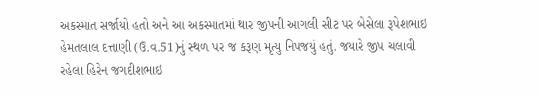અકસ્માત સર્જાયો હતો અને આ અકસ્માતમાં થાર જીપની આગલી સીટ પર બેસેલા રૂપેશભાઇ હેમતલાલ દત્તાણી (ઉ.વ.51)નું સ્થળ પર જ કરૂણ મૃત્યુ નિપજયું હતું. જયારે જીપ ચલાવી રહેલા હિરેન જગદીશભાઇ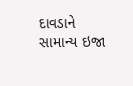દાવડાને સામાન્ય ઇજા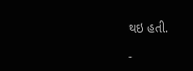થઇ હતી.

-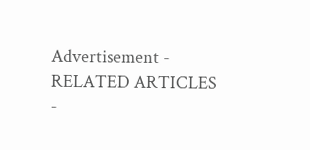Advertisement -
RELATED ARTICLES
-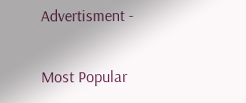Advertisment -

Most Popular